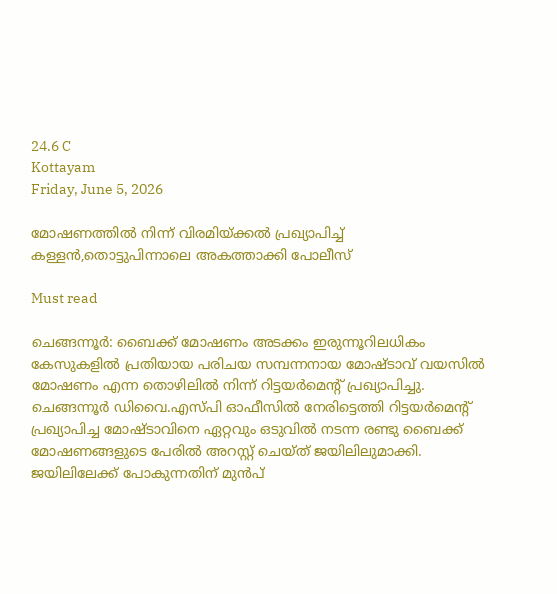24.6 C
Kottayam
Friday, June 5, 2026

മോഷണത്തില്‍ നിന്ന് വിരമിയ്ക്കല്‍ പ്രഖ്യാപിച്ച് കള്ളന്‍,തൊട്ടുപിന്നാലെ അകത്താക്കി പോലീസ്‌

Must read

ചെങ്ങന്നൂർ: ബൈക്ക് മോഷണം അടക്കം ഇരുന്നൂറിലധികം കേസുകളിൽ പ്രതിയായ പരിചയ സമ്പന്നനായ മോഷ്ടാവ് വയസിൽ മോഷണം എന്ന തൊഴിലിൽ നിന്ന് റിട്ടയർമെന്റ് പ്രഖ്യാപിച്ചു. ചെങ്ങന്നൂർ ഡിവൈ.എസ്‌പി ഓഫീസിൽ നേരിട്ടെത്തി റിട്ടയർമെന്റ് പ്രഖ്യാപിച്ച മോഷ്ടാവിനെ ഏറ്റവും ഒടുവിൽ നടന്ന രണ്ടു ബൈക്ക് മോഷണങ്ങളുടെ പേരിൽ അറസ്റ്റ് ചെയ്ത് ജയിലിലുമാക്കി. ജയിലിലേക്ക് പോകുന്നതിന് മുൻപ്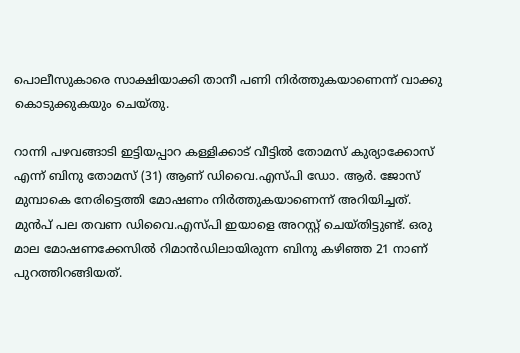പൊലീസുകാരെ സാക്ഷിയാക്കി താനീ പണി നിർത്തുകയാണെന്ന് വാക്കു കൊടുക്കുകയും ചെയ്തു.

റാന്നി പഴവങ്ങാടി ഇട്ടിയപ്പാറ കള്ളിക്കാട് വീട്ടിൽ തോമസ് കുര്യാക്കോസ് എന്ന് ബിനു തോമസ് (31) ആണ് ഡിവൈ.എസ്‌പി ഡോ. ആർ. ജോസ് മുമ്പാകെ നേരിട്ടെത്തി മോഷണം നിർത്തുകയാണെന്ന് അറിയിച്ചത്. മുൻപ് പല തവണ ഡിവൈ.എസ്‌പി ഇയാളെ അറസ്റ്റ് ചെയ്തിട്ടുണ്ട്. ഒരു മാല മോഷണക്കേസിൽ റിമാൻഡിലായിരുന്ന ബിനു കഴിഞ്ഞ 21 നാണ് പുറത്തിറങ്ങിയത്.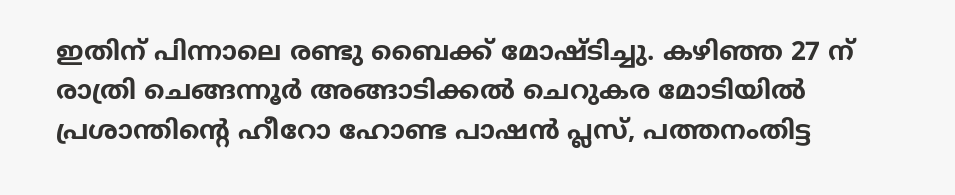ഇതിന് പിന്നാലെ രണ്ടു ബൈക്ക് മോഷ്ടിച്ചു. കഴിഞ്ഞ 27 ന് രാത്രി ചെങ്ങന്നൂർ അങ്ങാടിക്കൽ ചെറുകര മോടിയിൽ പ്രശാന്തിന്റെ ഹീറോ ഹോണ്ട പാഷൻ പ്ലസ്, പത്തനംതിട്ട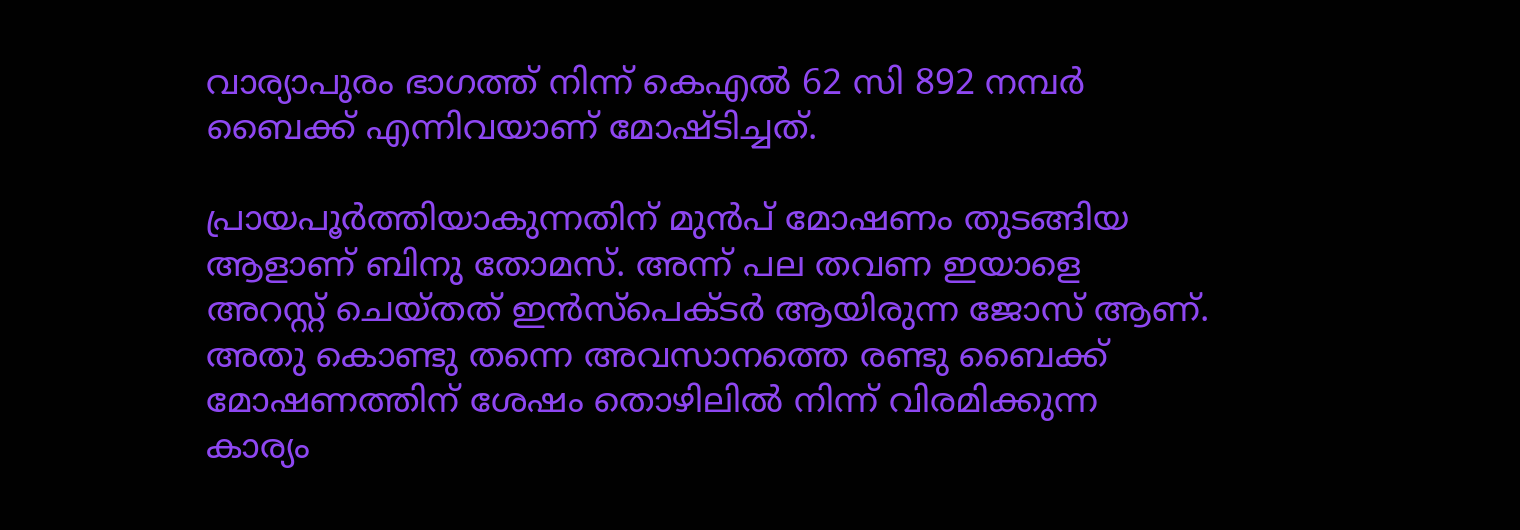വാര്യാപുരം ഭാഗത്ത് നിന്ന് കെഎൽ 62 സി 892 നമ്പർ ബൈക്ക് എന്നിവയാണ് മോഷ്ടിച്ചത്.

പ്രായപൂർത്തിയാകുന്നതിന് മുൻപ് മോഷണം തുടങ്ങിയ ആളാണ് ബിനു തോമസ്. അന്ന് പല തവണ ഇയാളെ അറസ്റ്റ് ചെയ്തത് ഇൻസ്പെക്ടർ ആയിരുന്ന ജോസ് ആണ്. അതു കൊണ്ടു തന്നെ അവസാനത്തെ രണ്ടു ബൈക്ക് മോഷണത്തിന് ശേഷം തൊഴിലിൽ നിന്ന് വിരമിക്കുന്ന കാര്യം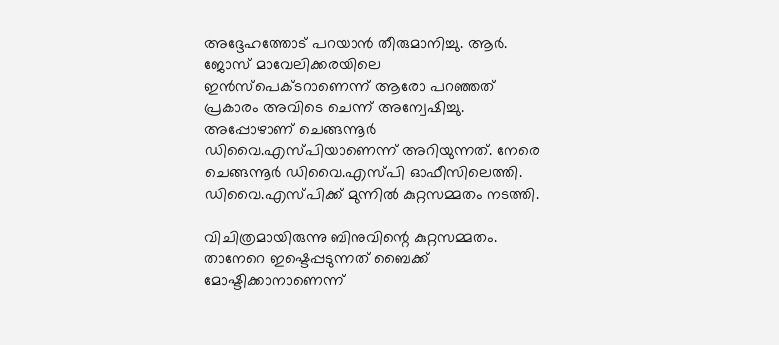അദ്ദേഹത്തോട് പറയാൻ തീരുമാനിച്ചു. ആർ. ജോസ് മാവേലിക്കരയിലെ ഇൻസ്പെക്ടറാണെന്ന് ആരോ പറഞ്ഞത് പ്രകാരം അവിടെ ചെന്ന് അന്വേഷിച്ചു. അപ്പോഴാണ് ചെങ്ങന്നൂർ ഡിവൈ.എസ്‌പിയാണെന്ന് അറിയുന്നത്. നേരെ ചെങ്ങന്നൂർ ഡിവൈ.എസ്‌പി ഓഫീസിലെത്തി. ഡിവൈ.എസ്‌പിക്ക് മുന്നിൽ കുറ്റസമ്മതം നടത്തി.

വിചിത്രമായിരുന്നു ബിനുവിന്റെ കുറ്റസമ്മതം. താനേറെ ഇഷ്ടെപ്പടുന്നത് ബൈക്ക് മോഷ്ടിക്കാനാണെന്ന്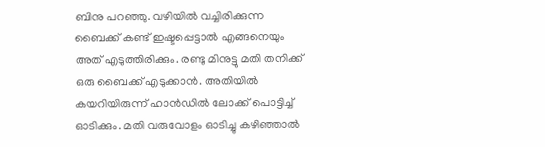ബിനു പറഞ്ഞു. വഴിയിൽ വച്ചിരിക്കുന്ന ബൈക്ക് കണ്ട് ഇഷ്ടപ്പെട്ടാൽ എങ്ങനെയും അത് എടുത്തിരിക്കും. രണ്ടു മിനുട്ടു മതി തനിക്ക് ഒരു ബൈക്ക് എടുക്കാൻ. അതിയിൽ കയറിയിരുന്ന് ഹാൻഡിൽ ലോക്ക് പൊട്ടിച്ച് ഓടിക്കും. മതി വരുവോളം ഓടിച്ചു കഴിഞ്ഞാൽ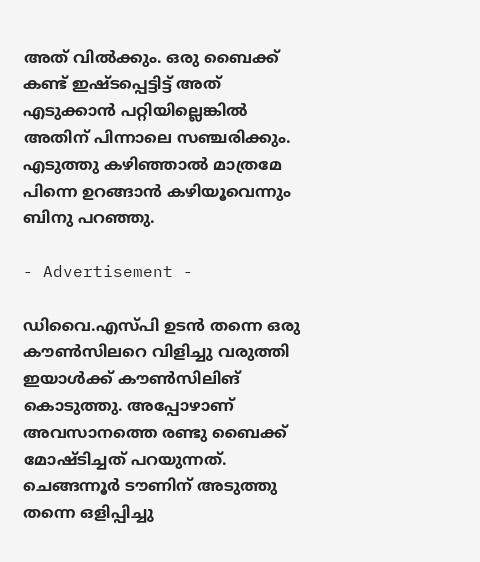അത് വിൽക്കും. ഒരു ബൈക്ക് കണ്ട് ഇഷ്ടപ്പെട്ടിട്ട് അത് എടുക്കാൻ പറ്റിയില്ലെങ്കിൽ അതിന് പിന്നാലെ സഞ്ചരിക്കും. എടുത്തു കഴിഞ്ഞാൽ മാത്രമേ പിന്നെ ഉറങ്ങാൻ കഴിയൂവെന്നും ബിനു പറഞ്ഞു.

- Advertisement -

ഡിവൈ.എസ്‌പി ഉടൻ തന്നെ ഒരു കൗൺസിലറെ വിളിച്ചു വരുത്തി ഇയാൾക്ക് കൗൺസിലിങ് കൊടുത്തു. അപ്പോഴാണ് അവസാനത്തെ രണ്ടു ബൈക്ക് മോഷ്ടിച്ചത് പറയുന്നത്. ചെങ്ങന്നൂർ ടൗണിന് അടുത്തു തന്നെ ഒളിപ്പിച്ചു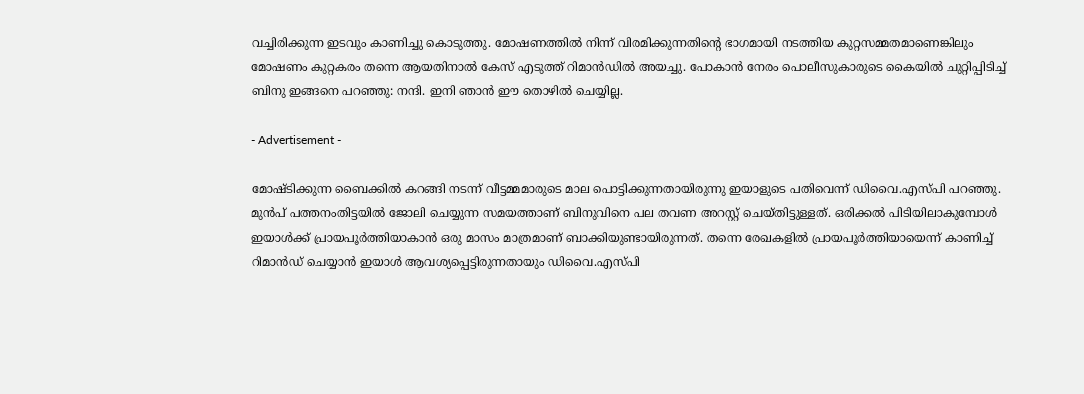വച്ചിരിക്കുന്ന ഇടവും കാണിച്ചു കൊടുത്തു. മോഷണത്തിൽ നിന്ന് വിരമിക്കുന്നതിന്റെ ഭാഗമായി നടത്തിയ കുറ്റസമ്മതമാണെങ്കിലും മോഷണം കുറ്റകരം തന്നെ ആയതിനാൽ കേസ് എടുത്ത് റിമാൻഡിൽ അയച്ചു. പോകാൻ നേരം പൊലീസുകാരുടെ കൈയിൽ ചുറ്റിപ്പിടിച്ച് ബിനു ഇങ്ങനെ പറഞ്ഞു: നന്ദി. ഇനി ഞാൻ ഈ തൊഴിൽ ചെയ്യില്ല.

- Advertisement -

മോഷ്ടിക്കുന്ന ബൈക്കിൽ കറങ്ങി നടന്ന് വീട്ടമ്മമാരുടെ മാല പൊട്ടിക്കുന്നതായിരുന്നു ഇയാളുടെ പതിവെന്ന് ഡിവൈ.എസ്‌പി പറഞ്ഞു. മുൻപ് പത്തനംതിട്ടയിൽ ജോലി ചെയ്യുന്ന സമയത്താണ് ബിനുവിനെ പല തവണ അറസ്റ്റ് ചെയ്തിട്ടുള്ളത്. ഒരിക്കൽ പിടിയിലാകുമ്പോൾ ഇയാൾക്ക് പ്രായപൂർത്തിയാകാൻ ഒരു മാസം മാത്രമാണ് ബാക്കിയുണ്ടായിരുന്നത്. തന്നെ രേഖകളിൽ പ്രായപൂർത്തിയായെന്ന് കാണിച്ച് റിമാൻഡ് ചെയ്യാൻ ഇയാൾ ആവശ്യപ്പെട്ടിരുന്നതായും ഡിവൈ.എസ്‌പി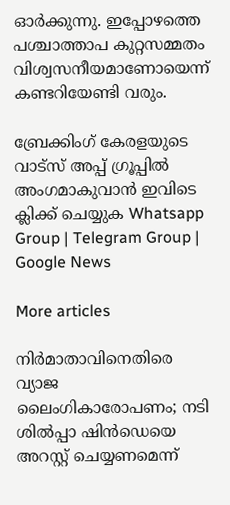ഓർക്കുന്നു. ഇപ്പോഴത്തെ പശ്ചാത്താപ കുറ്റസമ്മതം വിശ്വസനീയമാണോയെന്ന് കണ്ടറിയേണ്ടി വരും.

ബ്രേക്കിംഗ് കേരളയുടെ വാട്സ് അപ്പ് ഗ്രൂപ്പിൽ അംഗമാകുവാൻ ഇവിടെ ക്ലിക്ക് ചെയ്യുക Whatsapp Group | Telegram Group | Google News

More articles

നിർമാതാവിനെതിരെ വ്യാജ ലൈംഗികാരോപണം; നടി ശിൽപ്പാ ഷിൻഡെയെ അറസ്റ്റ് ചെയ്യണമെന്ന്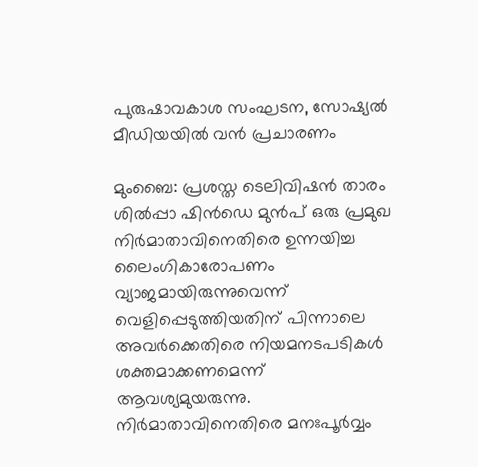പുരുഷാവകാശ സംഘടന, സോഷ്യൽ മീഡിയയിൽ വൻ പ്രചാരണം

മുംബൈ: പ്രശസ്ത ടെലിവിഷൻ താരം ശിൽപ്പാ ഷിൻഡെ മുൻപ് ഒരു പ്രമുഖ നിർമാതാവിനെതിരെ ഉന്നയിച്ച ലൈംഗികാരോപണം വ്യാജമായിരുന്നുവെന്ന് വെളിപ്പെടുത്തിയതിന് പിന്നാലെ അവർക്കെതിരെ നിയമനടപടികൾ ശക്തമാക്കണമെന്ന് ആവശ്യമുയരുന്നു. നിർമാതാവിനെതിരെ മനഃപൂർവ്വം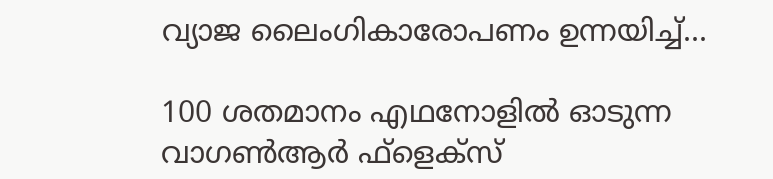വ്യാജ ലൈംഗികാരോപണം ഉന്നയിച്ച്...

100 ശതമാനം എഥനോളിൽ ഓടുന്ന വാഗൺആർ ഫ്ളെക്സ്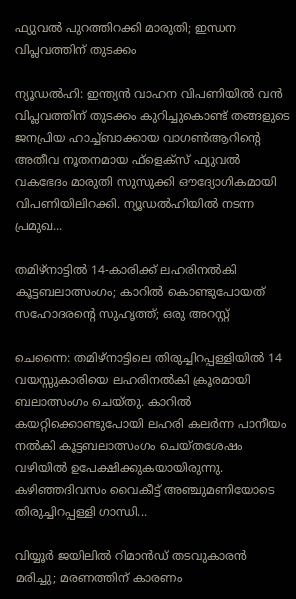ഫ്യുവൽ പുറത്തിറക്കി മാരുതി; ഇന്ധന വിപ്ലവത്തിന് തുടക്കം

ന്യൂഡൽഹി: ഇന്ത്യൻ വാഹന വിപണിയിൽ വൻ വിപ്ലവത്തിന് തുടക്കം കുറിച്ചുകൊണ്ട് തങ്ങളുടെ ജനപ്രിയ ഹാച്ച്ബാക്കായ വാഗൺആറിന്റെ അതീവ നൂതനമായ ഫ്‌ളെക്‌സ് ഫ്യുവൽ വകഭേദം മാരുതി സുസുക്കി ഔദ്യോഗികമായി വിപണിയിലിറക്കി. ന്യൂഡൽഹിയിൽ നടന്ന പ്രമുഖ...

തമിഴ്നാട്ടിൽ 14-കാരിക്ക് ലഹരിനൽകി കൂട്ടബലാത്സംഗം; കാറിൽ കൊണ്ടുപോയത് സഹോദരന്റെ സുഹൃത്ത്; ഒരു അറസ്റ്റ്

ചെന്നൈ: തമിഴ്നാട്ടിലെ തിരുച്ചിറപ്പള്ളിയിൽ 14 വയസ്സുകാരിയെ ലഹരിനൽകി ക്രൂരമായി ബലാത്സംഗം ചെയ്തു. കാറിൽ കയറ്റിക്കൊണ്ടുപോയി ലഹരി കലർന്ന പാനീയം നൽകി കൂട്ടബലാത്സംഗം ചെയ്തശേഷം വഴിയിൽ ഉപേക്ഷിക്കുകയായിരുന്നു. കഴിഞ്ഞദിവസം വൈകീട്ട് അഞ്ചുമണിയോടെ തിരുച്ചിറപ്പള്ളി ഗാന്ധി...

വിയ്യൂർ ജയിലിൽ റിമാൻഡ് തടവുകാരൻ മരിച്ചു; മരണത്തിന് കാരണം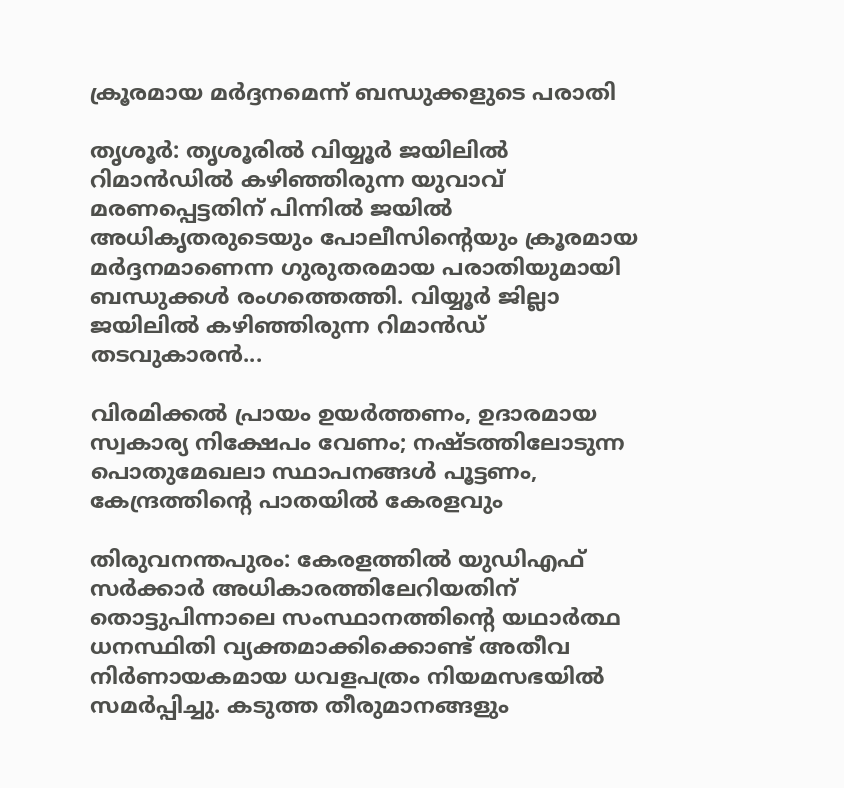ക്രൂരമായ മർദ്ദനമെന്ന് ബന്ധുക്കളുടെ പരാതി

തൃശൂർ: തൃശൂരിൽ വിയ്യൂർ ജയിലിൽ റിമാൻഡിൽ കഴിഞ്ഞിരുന്ന യുവാവ് മരണപ്പെട്ടതിന് പിന്നിൽ ജയിൽ അധികൃതരുടെയും പോലീസിന്റെയും ക്രൂരമായ മർദ്ദനമാണെന്ന ഗുരുതരമായ പരാതിയുമായി ബന്ധുക്കൾ രംഗത്തെത്തി. വിയ്യൂർ ജില്ലാ ജയിലിൽ കഴിഞ്ഞിരുന്ന റിമാൻഡ് തടവുകാരൻ...

വിരമിക്കൽ പ്രായം ഉയർത്തണം, ഉദാരമായ സ്വകാര്യ നിക്ഷേപം വേണം; നഷ്ടത്തിലോടുന്ന പൊതുമേഖലാ സ്ഥാപനങ്ങള്‍ പൂട്ടണം, കേന്ദ്രത്തിന്റെ പാതയില്‍ കേരളവും

തിരുവനന്തപുരം: കേരളത്തിൽ യുഡിഎഫ് സർക്കാർ അധികാരത്തിലേറിയതിന് തൊട്ടുപിന്നാലെ സംസ്ഥാനത്തിന്റെ യഥാർത്ഥ ധനസ്ഥിതി വ്യക്തമാക്കിക്കൊണ്ട് അതീവ നിർണായകമായ ധവളപത്രം നിയമസഭയിൽ സമർപ്പിച്ചു. കടുത്ത തീരുമാനങ്ങളും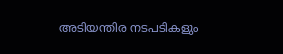അടിയന്തിര നടപടികളും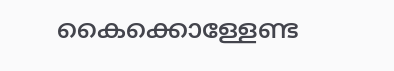കൈക്കൊള്ളേണ്ട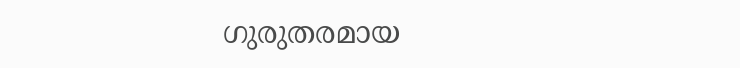ഗുരുതരമായ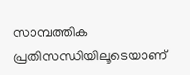സാമ്പത്തിക പ്രതിസന്ധിയിലൂടെയാണ്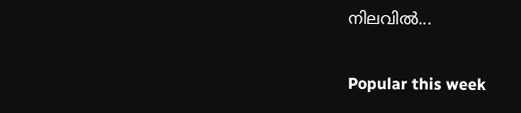നിലവിൽ...

Popular this week